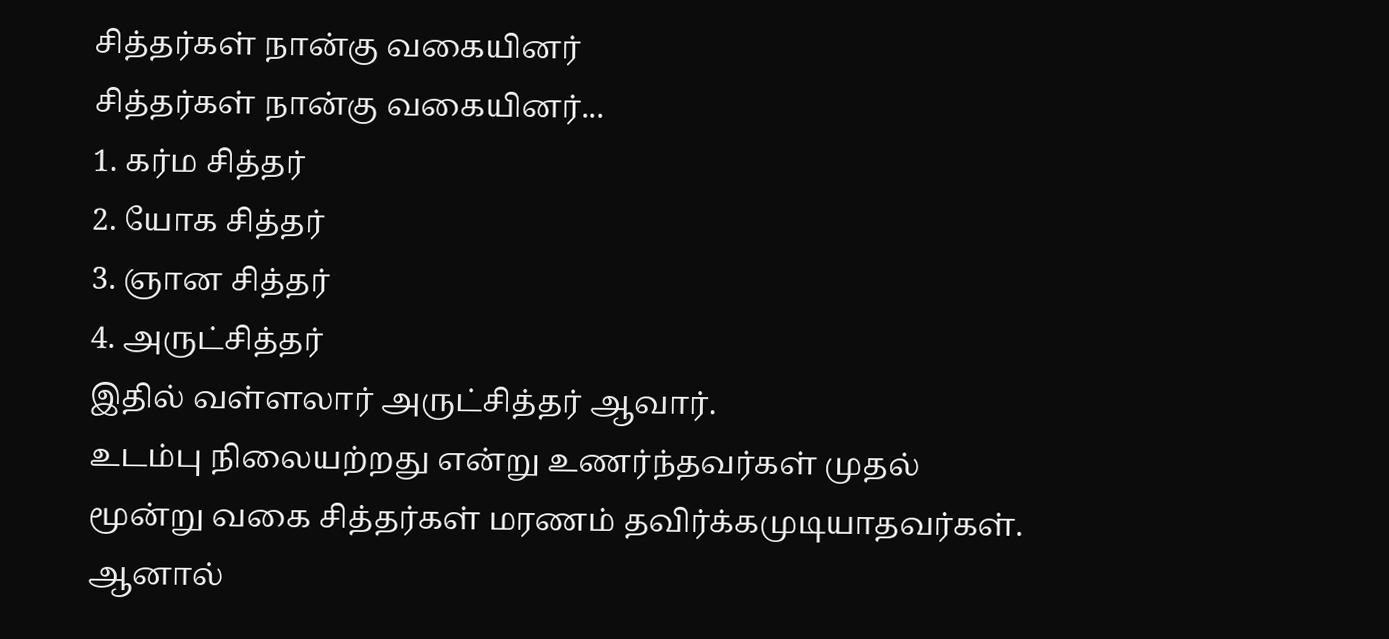சித்தர்கள் நான்கு வகையினர்
சித்தர்கள் நான்கு வகையினர்...
1. கர்ம சித்தர்
2. யோக சித்தர்
3. ஞான சித்தர்
4. அருட்சித்தர்
இதில் வள்ளலார் அருட்சித்தர் ஆவார்.
உடம்பு நிலையற்றது என்று உணர்ந்தவர்கள் முதல் மூன்று வகை சித்தர்கள் மரணம் தவிர்க்கமுடியாதவர்கள்.
ஆனால்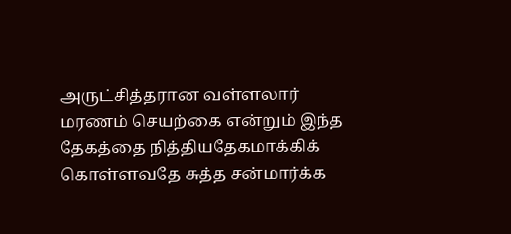அருட்சித்தரான வள்ளலார் மரணம் செயற்கை என்றும் இந்த தேகத்தை நித்தியதேகமாக்கிக் கொள்ளவதே சுத்த சன்மார்க்க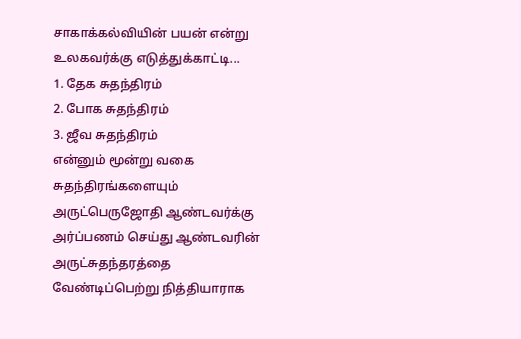சாகாக்கல்வியின் பயன் என்று உலகவர்க்கு எடுத்துக்காட்டி...
1. தேக சுதந்திரம்
2. போக சுதந்திரம்
3. ஜீவ சுதந்திரம்
என்னும் மூன்று வகை சுதந்திரங்களையும் அருட்பெருஜோதி ஆண்டவர்க்கு அர்ப்பணம் செய்து ஆண்டவரின் அருட்சுதந்தரத்தை வேண்டிப்பெற்று நித்தியாராக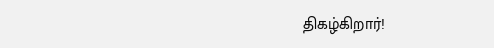திகழ்கிறார்!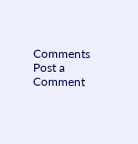Comments
Post a Comment